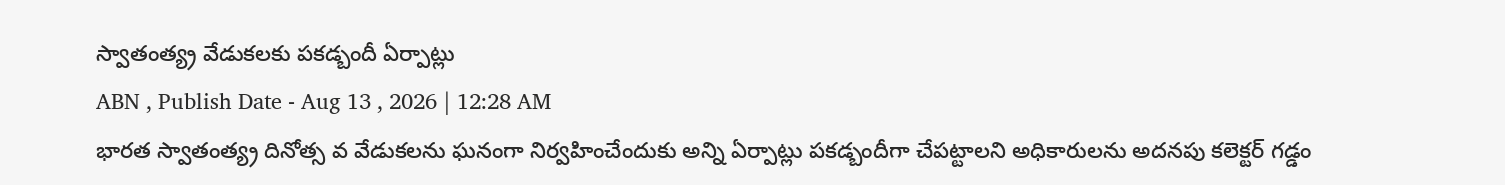స్వాతంత్య్ర వేడుకలకు పకడ్బందీ ఏర్పాట్లు
ABN , Publish Date - Aug 13 , 2026 | 12:28 AM
భారత స్వాతంత్య్ర దినోత్స వ వేడుకలను ఘనంగా నిర్వహించేందుకు అన్ని ఏర్పాట్లు పకడ్బందీగా చేపట్టాలని అధికారులను అదనపు కలెక్టర్ గడ్డం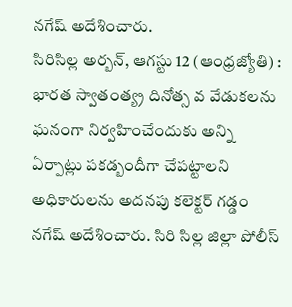నగేష్ అదేశించారు.
సిరిసిల్ల అర్బన్, ఆగస్టు 12 (ఆంధ్రజ్యోతి) : భారత స్వాతంత్య్ర దినోత్స వ వేడుకలను ఘనంగా నిర్వహించేందుకు అన్ని ఏర్పాట్లు పకడ్బందీగా చేపట్టాలని అధికారులను అదనపు కలెక్టర్ గడ్డం నగేష్ అదేశించారు. సిరి సిల్ల జిల్లా పోలీస్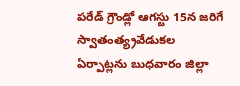పరేడ్ గ్రౌండ్లో ఆగస్టు 15న జరిగే స్వాతంత్య్రవేడుకల ఏర్పాట్లను బుధవారం జిల్లా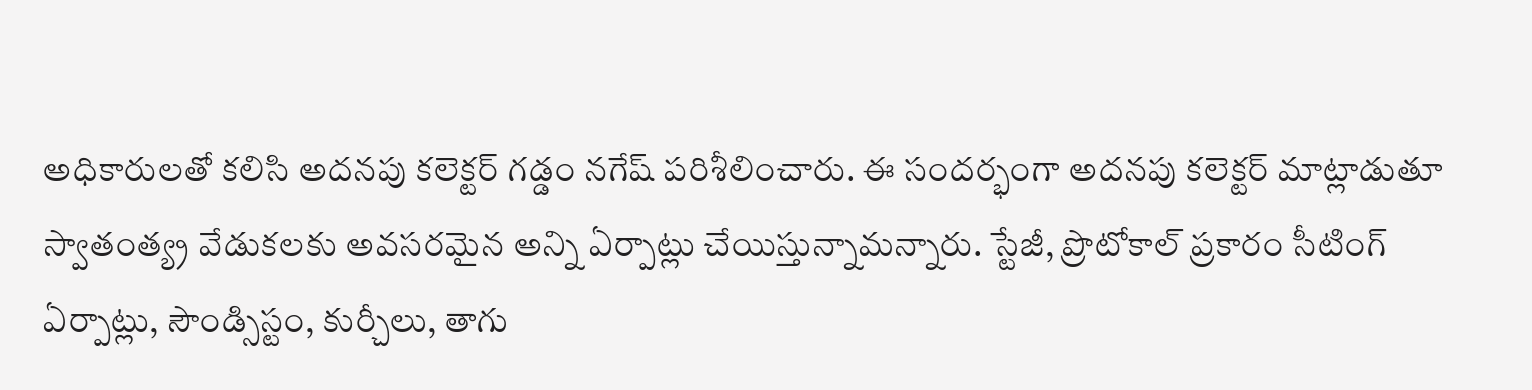అధికారులతో కలిసి అదనపు కలెక్టర్ గడ్డం నగేష్ పరిశీలించారు. ఈ సందర్భంగా అదనపు కలెక్టర్ మాట్లాడుతూ స్వాతంత్య్ర వేడుకలకు అవసరమైన అన్ని ఏర్పాట్లు చేయిస్తున్నామన్నారు. స్టేజీ, ప్రొటోకాల్ ప్రకారం సీటింగ్ ఏర్పాట్లు, సౌండ్సిస్టం, కుర్చీలు, తాగు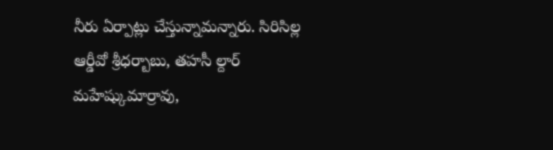నీరు ఏర్పాట్లు చేస్తున్నామన్నారు. సిరిసిల్ల ఆర్డీవో శ్రీధర్బాబు, తహసీ ల్దార్ మహేష్కుమార్రావు,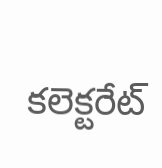కలెక్టరేట్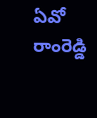ఏవో రాంరెడ్డి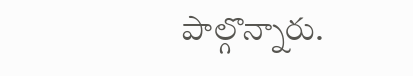పాల్గొన్నారు.